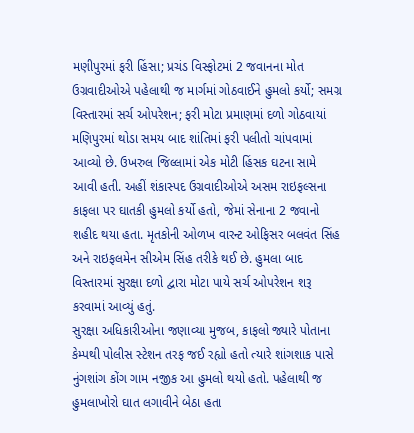મણીપુરમાં ફરી હિંસા; પ્રચંડ વિસ્ફોટમાં 2 જવાનના મોત
ઉગ્રવાદીઓએ પહેલાથી જ માર્ગમાં ગોઠવાઈને હુમલો કર્યો; સમગ્ર વિસ્તારમાં સર્ચ ઓપરેશન; ફરી મોટા પ્રમાણમાં દળો ગોઠવાયાં
મણિપુરમાં થોડા સમય બાદ શાંતિમાં ફરી પલીતો ચાંપવામાં આવ્યો છે. ઉખરુલ જિલ્લામાં એક મોટી હિંસક ઘટના સામે આવી હતી. અહીં શંકાસ્પદ ઉગ્રવાદીઓએ અસમ રાઇફલ્સના કાફલા પર ઘાતકી હુમલો કર્યો હતો, જેમાં સેનાના 2 જવાનો શહીદ થયા હતા. મૃતકોની ઓળખ વારન્ટ ઓફિસર બલવંત સિંહ અને રાઇફલમેન સીએમ સિંહ તરીકે થઈ છે. હુમલા બાદ વિસ્તારમાં સુરક્ષા દળો દ્વારા મોટા પાયે સર્ચ ઓપરેશન શરૂ કરવામાં આવ્યું હતું.
સુરક્ષા અધિકારીઓના જણાવ્યા મુજબ, કાફલો જ્યારે પોતાના કેમ્પથી પોલીસ સ્ટેશન તરફ જઈ રહ્યો હતો ત્યારે શાંગશાક પાસે નુંગશાંગ કોંગ ગામ નજીક આ હુમલો થયો હતો. પહેલાથી જ હુમલાખોરો ઘાત લગાવીને બેઠા હતા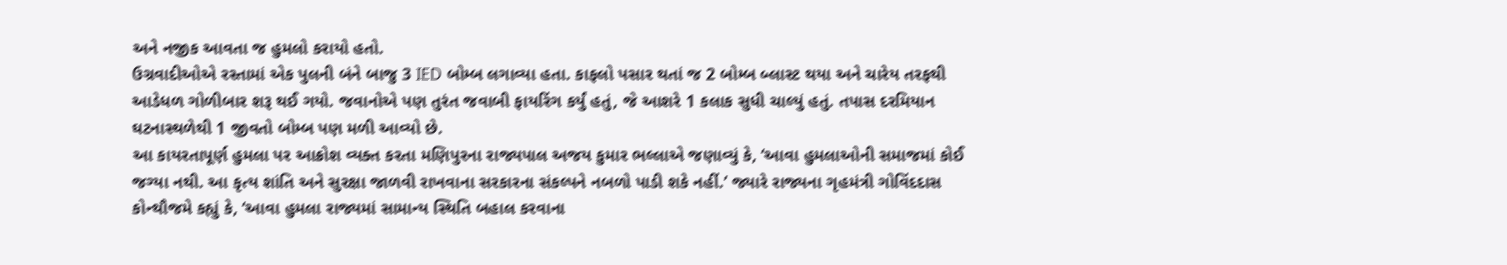અને નજીક આવતા જ હુમલો કરાયો હતો.
ઉગ્રવાદીઓએ રસ્તામાં એક પુલની બંને બાજુ 3 IED બોમ્બ લગાવ્યા હતા. કાફલો પસાર થતાં જ 2 બોમ્બ બ્લાસ્ટ થયા અને ચારેય તરફથી આડેધળ ગોળીબાર શરૂ થઈ ગયો. જવાનોએ પણ તુરંત જવાબી ફાયરિંગ કર્યું હતું, જે આશરે 1 કલાક સુધી ચાલ્યું હતું. તપાસ દરમિયાન ઘટનાસ્થળેથી 1 જીવતો બોમ્બ પણ મળી આવ્યો છે.
આ કાયરતાપૂર્ણ હુમલા પર આક્રોશ વ્યક્ત કરતા મણિપુરના રાજ્યપાલ અજય કુમાર ભલ્લાએ જણાવ્યું કે, ‘આવા હુમલાઓની સમાજમાં કોઈ જગ્યા નથી. આ કૃત્ય શાંતિ અને સુરક્ષા જાળવી રાખવાના સરકારના સંકલ્પને નબળો પાડી શકે નહીં.’ જ્યારે રાજ્યના ગૃહમંત્રી ગોવિંદદાસ કોન્થૌજમે કહ્યું કે, ‘આવા હુમલા રાજ્યમાં સામાન્ય સ્થિતિ બહાલ કરવાના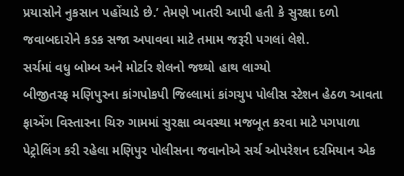પ્રયાસોને નુકસાન પહોંચાડે છે.’ તેમણે ખાતરી આપી હતી કે સુરક્ષા દળો જવાબદારોને કડક સજા અપાવવા માટે તમામ જરૂરી પગલાં લેશે.
સર્ચમાં વધુ બોમ્બ અને મોર્ટાર શેલનો જથ્થો હાથ લાગ્યો
બીજીતરફ મણિપુરના કાંગપોકપી જિલ્લામાં કાંગચુપ પોલીસ સ્ટેશન હેઠળ આવતા ફાએંગ વિસ્તારના ચિરુ ગામમાં સુરક્ષા વ્યવસ્થા મજબૂત કરવા માટે પગપાળા પેટ્રોલિંગ કરી રહેલા મણિપુર પોલીસના જવાનોએ સર્ચ ઓપરેશન દરમિયાન એક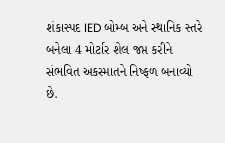શંકાસ્પદ IED બોમ્બ અને સ્થાનિક સ્તરે બનેલા 4 મોર્ટાર શેલ જપ્ત કરીને સંભવિત અકસ્માતને નિષ્ફળ બનાવ્યો છે.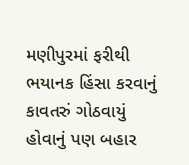મણીપુરમાં ફરીથી ભયાનક હિંસા કરવાનું કાવતરું ગોઠવાયું હોવાનું પણ બહાર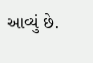આવ્યું છે.